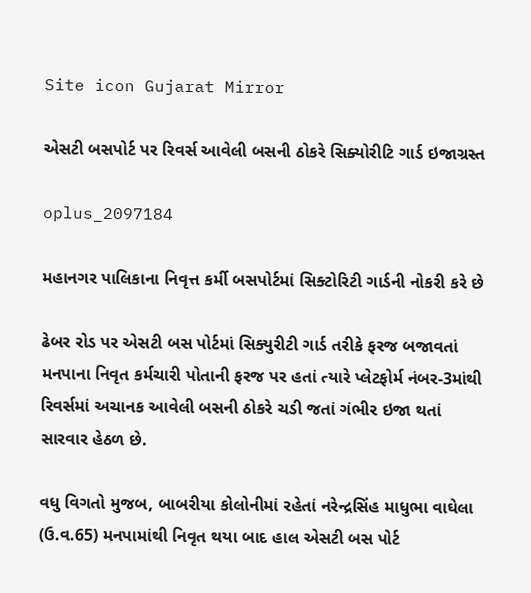Site icon Gujarat Mirror

એસટી બસપોર્ટ પર રિવર્સ આવેલી બસની ઠોકરે સિક્યોરીટિ ગાર્ડ ઇજાગ્રસ્ત

oplus_2097184

મહાનગર પાલિકાના નિવૃત્ત કર્મી બસપોર્ટમાં સિક્ટોરિટી ગાર્ડની નોકરી કરે છે

ઢેબર રોડ પર એસટી બસ પોર્ટમાં સિક્યુરીટી ગાર્ડ તરીકે ફરજ બજાવતાં મનપાના નિવૃત કર્મચારી પોતાની ફરજ પર હતાં ત્યારે પ્લેટફોર્મ નંબર-3માંથી રિવર્સમાં અચાનક આવેલી બસની ઠોકરે ચડી જતાં ગંભીર ઇજા થતાં સારવાર હેઠળ છે.

વધુ વિગતો મુજબ, બાબરીયા કોલોનીમાં રહેતાં નરેન્દ્રસિંહ માધુભા વાઘેલા (ઉ.વ.65) મનપામાંથી નિવૃત થયા બાદ હાલ એસટી બસ પોર્ટ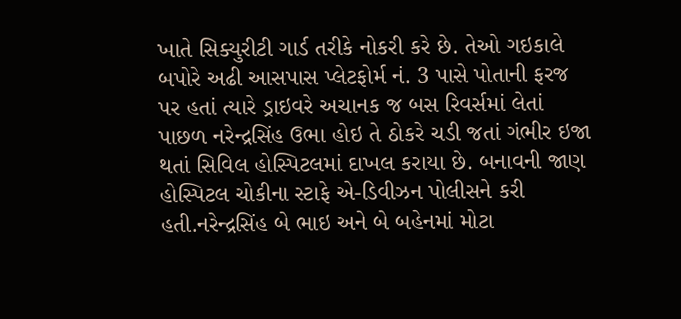ખાતે સિક્યુરીટી ગાર્ડ તરીકે નોકરી કરે છે. તેઓ ગઇકાલે બપોરે અઢી આસપાસ પ્લેટફોર્મ નં. 3 પાસે પોતાની ફરજ પર હતાં ત્યારે ડ્રાઇવરે અચાનક જ બસ રિવર્સમાં લેતાં પાછળ નરેન્દ્રસિંહ ઉભા હોઇ તે ઠોકરે ચડી જતાં ગંભીર ઇજા થતાં સિવિલ હોસ્પિટલમાં દાખલ કરાયા છે. બનાવની જાણ હોસ્પિટલ ચોકીના સ્ટાફે એ-ડિવીઝન પોલીસને કરી હતી.નરેન્દ્રસિંહ બે ભાઇ અને બે બહેનમાં મોટા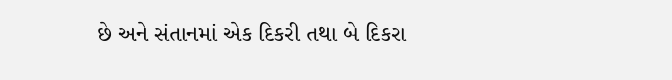છે અને સંતાનમાં એક દિકરી તથા બે દિકરા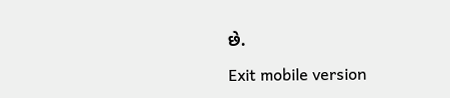છે.

Exit mobile version